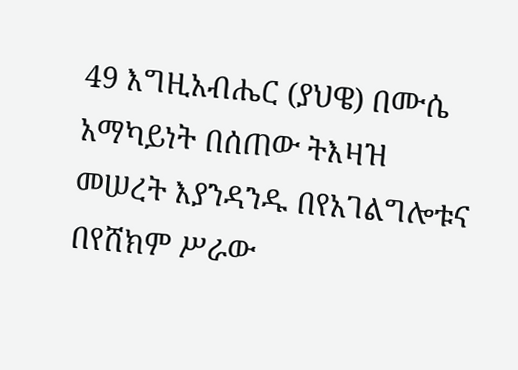49 እግዚአብሔር (ያህዌ) በሙሴ አማካይነት በሰጠው ትእዛዝ መሠረት እያንዳንዱ በየአገልግሎቱና በየሸክም ሥራው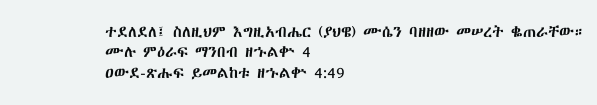ተደለደለ፤ ስለዚህም እግዚአብሔር (ያህዌ) ሙሴን ባዘዘው መሠረት ቈጠራቸው።
ሙሉ ምዕራፍ ማንበብ ዘኁልቍ 4
ዐውደ-ጽሑፍ ይመልከቱ ዘኁልቍ 4:49